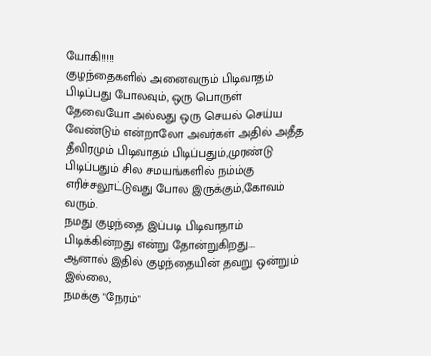யோகி!!!!!
குழந்தைகளில் அனைவரும் பிடிவாதம் பிடிப்பது போலவும், ஒரு பொருள் தேவையோ அல்லது ஒரு செயல் செய்ய வேண்டும் என்றாலோ அவர்கள் அதில் அதீத தீவிரமும் பிடிவாதம் பிடிப்பதும்,முரண்டு பிடிப்பதும் சில சமயங்களில் நம்ம்கு எரிச்சலூட்டுவது போல இருக்கும்,கோவம் வரும்.
நமது குழந்தை இப்படி பிடிவாதாம் பிடிக்கின்றது என்று தோன்றுகிறது....
ஆனால் இதில் குழந்தையின் தவறு ஒன்றும் இல்லை,
நமக்கு "நேரம்"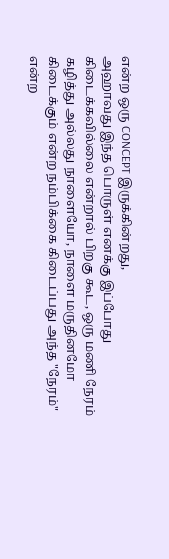என்ற ஒரு CONCEPT இருக்கின்றது,
அஹாவது இந்த பொருள் எனக்கு இப்போது கிடைக்கவில்லை என்றால் பிறகு கூட, ஒரு மணி நேரம் கழித்து அல்லது நாளையோ, நாளை மருதினமோ கிடைக்கும் என்ற நம்பிக்கை கிடைப்பது அந்த "நேரம்" என்ற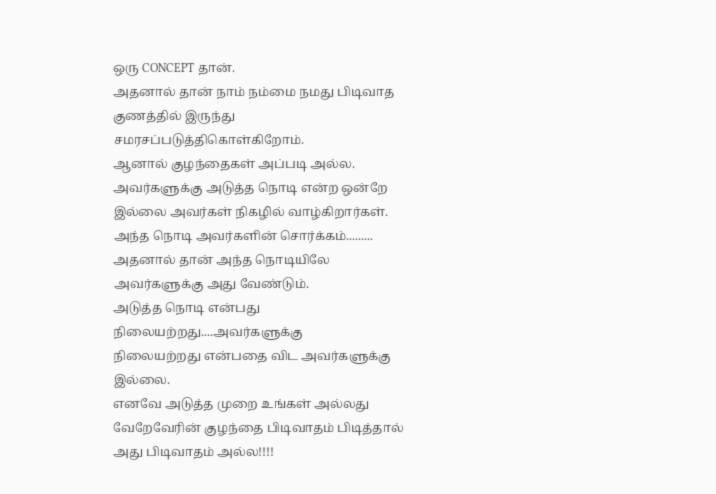ஒரு CONCEPT தான்.
அதனால் தான் நாம் நம்மை நமது பிடிவாத குணத்தில் இருந்து சமரசப்படுத்திகொள்கிறோம்.
ஆனால் குழந்தைகள் அப்படி அல்ல.
அவர்களுக்கு அடுத்த நொடி என்ற ஒன்றே இல்லை அவர்கள் நிகழில் வாழ்கிறார்கள்.
அந்த நொடி அவர்களின் சொர்க்கம்.........
அதனால் தான் அந்த நொடியிலே அவர்களுக்கு அது வேண்டும்.
அடுத்த நொடி என்பது நிலையற்றது....அவர்களுக்கு
நிலையற்றது என்பதை விட அவர்களுக்கு இல்லை.
எனவே அடுத்த முறை உங்கள் அல்லது வேறேவேரின் குழந்தை பிடிவாதம் பிடித்தால் அது பிடிவாதம் அல்ல!!!!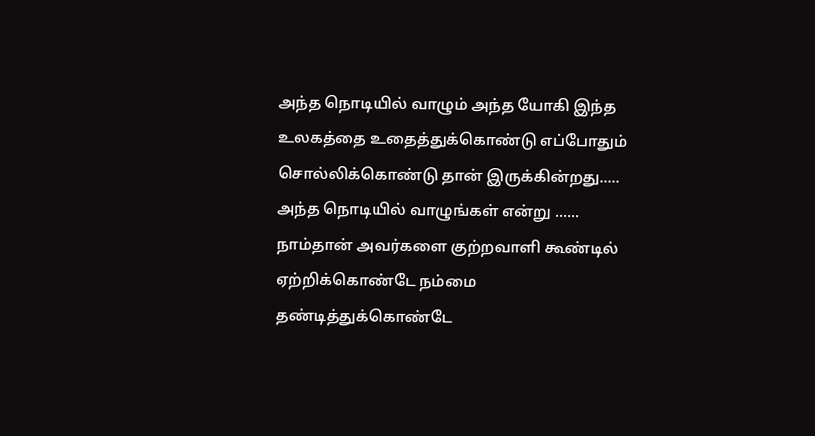அந்த நொடியில் வாழும் அந்த யோகி இந்த உலகத்தை உதைத்துக்கொண்டு எப்போதும் சொல்லிக்கொண்டு தான் இருக்கின்றது.....
அந்த நொடியில் வாழுங்கள் என்று ......
நாம்தான் அவர்களை குற்றவாளி கூண்டில் ஏற்றிக்கொண்டே நம்மை தண்டித்துக்கொண்டே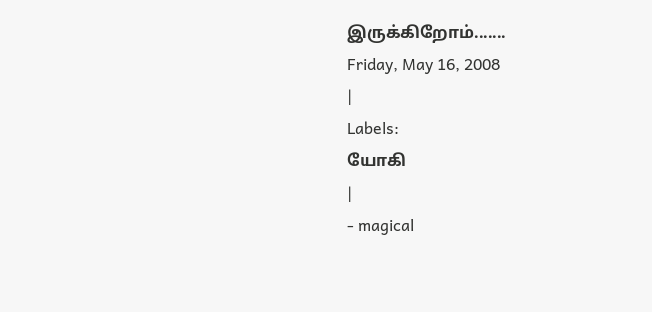இருக்கிறோம்.......
Friday, May 16, 2008
|
Labels:
யோகி
|
- magical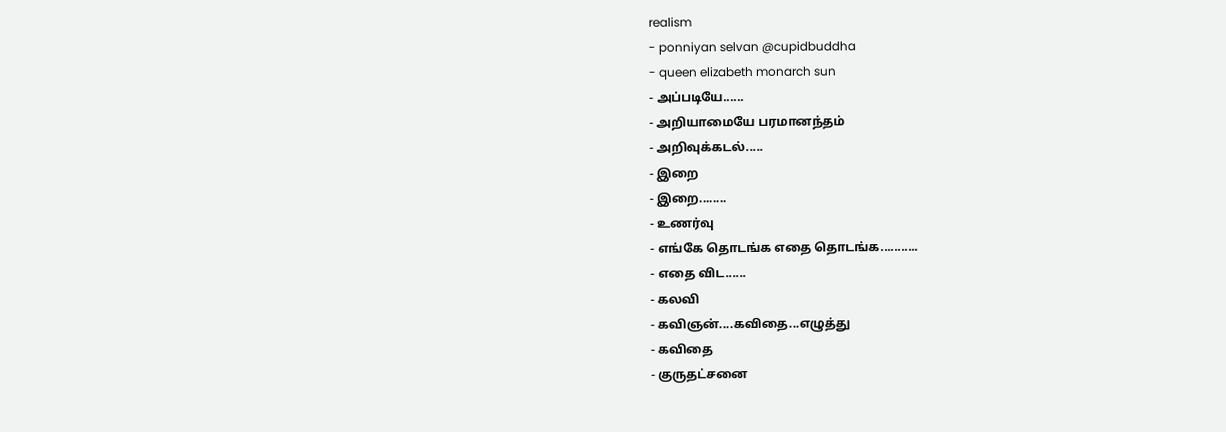realism
- ponniyan selvan @cupidbuddha
- queen elizabeth monarch sun
- அப்படியே......
- அறியாமையே பரமானந்தம்
- அறிவுக்கடல்.....
- இறை
- இறை........
- உணர்வு
- எங்கே தொடங்க எதை தொடங்க...........
- எதை விட......
- கலவி
- கவிஞன்....கவிதை...எழுத்து
- கவிதை
- குருதட்சனை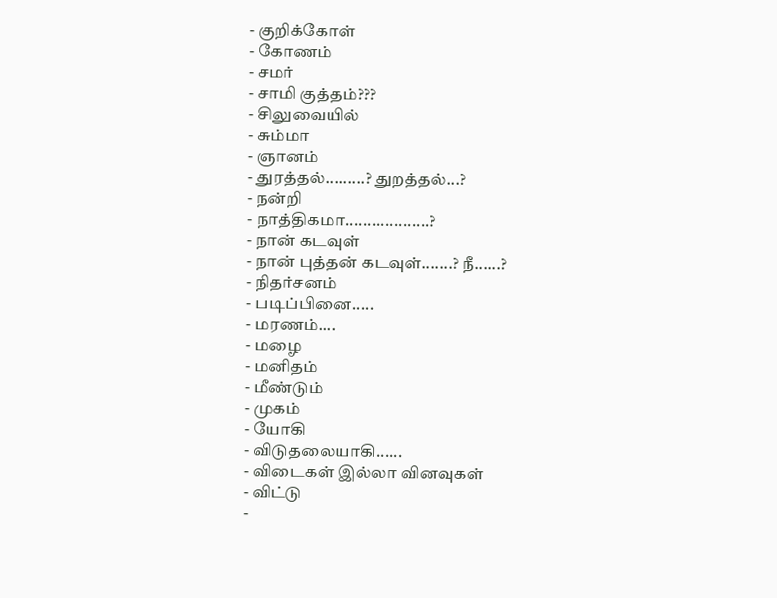- குறிக்கோள்
- கோணம்
- சமர்
- சாமி குத்தம்???
- சிலுவையில்
- சும்மா
- ஞானம்
- துரத்தல்.........? துறத்தல்...?
- நன்றி
- நாத்திகமா...................?
- நான் கடவுள்
- நான் புத்தன் கடவுள்.......? நீ......?
- நிதர்சனம்
- படிப்பினை.....
- மரணம்....
- மழை
- மனிதம்
- மீண்டும்
- முகம்
- யோகி
- விடுதலையாகி......
- விடைகள் இல்லா வினவுகள்
- விட்டு
-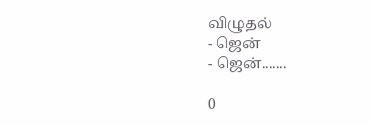விழுதல்
- ஜென்
- ஜென்.......

0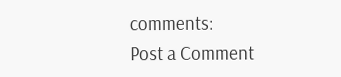comments:
Post a Comment